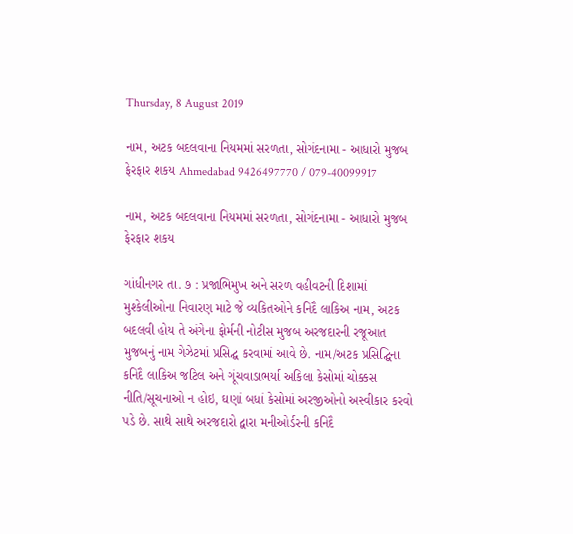Thursday, 8 August 2019

નામ, અટક બદલવાના નિયમમાં સરળતા, સોગંદનામા - આધારો મુજબ ફેરફાર શકય Ahmedabad 9426497770 / 079-40099917

નામ, અટક બદલવાના નિયમમાં સરળતા, સોગંદનામા - આધારો મુજબ ફેરફાર શકય

ગાંધીનગર તા. ૭ : પ્રજાભિમુખ અને સરળ વહીવટની દિશામાં મુશ્કેલીઓના નિવારણ માટે જે વ્યકિતઓને કનિદૈ લાકિઅ નામ, અટક બદલવી હોય તે અંગેના ફોર્મની નોટીસ મુજબ અરજદારની રજૂઆત મુજબનું નામ ગેઝેટમાં પ્રસિદ્ઘ કરવામાં આવે છે. નામ/અટક પ્રસિદ્ઘિના કનિદૈ લાકિઅ જટિલ અને ગૂંચવાડાભર્યા અકિલા કેસોમાં ચોક્કસ નીતિ/સૂચનાઓ ન હોઇ, ઘણાં બધાં કેસોમાં અરજીઓનો અસ્વીકાર કરવો પડે છે. સાથે સાથે અરજદારો દ્વારા મનીઓર્ડરની કનિદૈ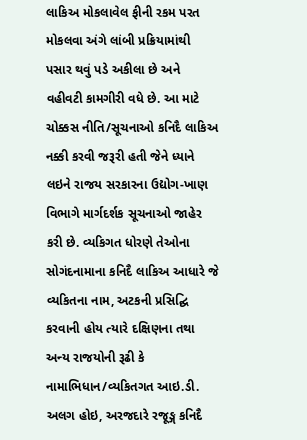લાકિઅ મોકલાવેલ ફીની રકમ પરત મોકલવા અંગે લાંબી પ્રક્રિયામાંથી પસાર થવું પડે અકીલા છે અને વહીવટી કામગીરી વધે છે. આ માટે ચોક્કસ નીતિ/સૂચનાઓ કનિદૈ લાકિઅ નક્કી કરવી જરૂરી હતી જેને ધ્યાને લઇને રાજય સરકારના ઉદ્યોગ-ખાણ વિભાગે માર્ગદર્શક સૂચનાઓ જાહેર કરી છે. વ્યકિગત ધોરણે તેઓના સોગંદનામાના કનિદૈ લાકિઅ આધારે જે વ્યકિતના નામ, અટકની પ્રસિદ્ઘિ કરવાની હોય ત્યારે દક્ષિણના તથા અન્ય રાજયોની રૂઢી કે નામાભિધાન/વ્યકિતગત આઇ.ડી. અલગ હોઇ, અરજદારે રજૂઙ્ગ કનિદૈ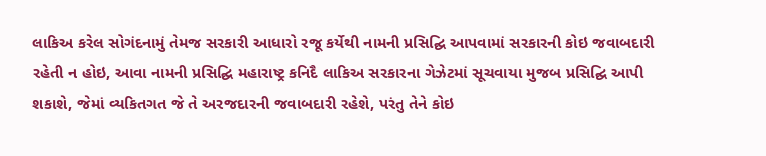લાકિઅ કરેલ સોગંદનામું તેમજ સરકારી આધારો રજૂ કર્યેથી નામની પ્રસિદ્ઘિ આપવામાં સરકારની કોઇ જવાબદારી રહેતી ન હોઇ, આવા નામની પ્રસિદ્ઘિ મહારાષ્ટ્ર કનિદૈ લાકિઅ સરકારના ગેઝેટમાં સૂચવાયા મુજબ પ્રસિદ્ઘિ આપી શકાશે, જેમાં વ્યકિતગત જે તે અરજદારની જવાબદારી રહેશે, પરંતુ તેને કોઇ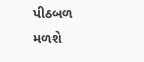પીઠબળ મળશે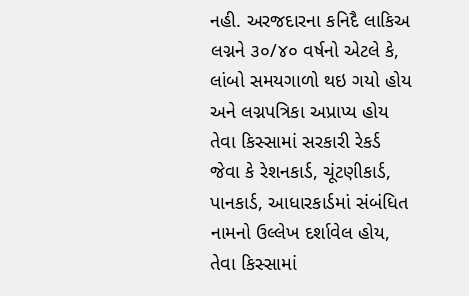નહી. અરજદારના કનિદૈ લાકિઅ લગ્નને ૩૦/૪૦ વર્ષનો એટલે કે, લાંબો સમયગાળો થઇ ગયો હોય અને લગ્નપત્રિકા અપ્રાપ્ય હોય તેવા કિસ્સામાં સરકારી રેકર્ડ જેવા કે રેશનકાર્ડ, ચૂંટણીકાર્ડ, પાનકાર્ડ, આધારકાર્ડમાં સંબંધિત નામનો ઉલ્લેખ દર્શાવેલ હોય, તેવા કિસ્સામાં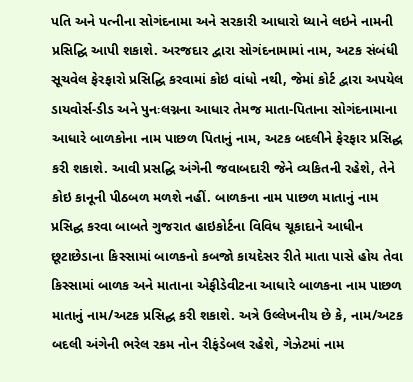પતિ અને પત્નીના સોગંદનામા અને સરકારી આધારો ધ્યાને લઇને નામની પ્રસિદ્ઘિ આપી શકાશે. અરજદાર દ્વારા સોગંદનામામાં નામ, અટક સંબંધી સૂચવેલ ફેરફારો પ્રસિદ્ઘિ કરવામાં કોઇ વાંધો નથી, જેમાં કોર્ટ દ્વારા અપયેલ ડાયવોર્સ-ડીડ અને પુનઃલગ્નના આધાર તેમજ માતા-પિતાના સોગંદનામાના આધારે બાળકોના નામ પાછળ પિતાનું નામ, અટક બદલીને ફેરફાર પ્રસિદ્ઘ કરી શકાશે. આવી પ્રસદ્ઘિ અંગેની જવાબદારી જેને વ્યકિતની રહેશે, તેને કોઇ કાનૂની પીઠબળ મળશે નહીં. બાળકના નામ પાછળ માતાનું નામ પ્રસિદ્ઘ કરવા બાબતે ગુજરાત હાઇકોર્ટના વિવિધ ચૂકાદાને આધીન છૂટાછેડાના કિસ્સામાં બાળકનો કબજો કાયદેસર રીતે માતા પાસે હોય તેવા કિસ્સામાં બાળક અને માતાના એફીડેવીટના આધારે બાળકના નામ પાછળ માતાનું નામ/અટક પ્રસિદ્ઘ કરી શકાશે. અત્રે ઉલ્લેખનીય છે કે, નામ/અટક બદલી અંગેની ભરેલ રકમ નોન રીફંડેબલ રહેશે, ગેઝેટમાં નામ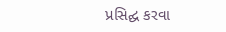પ્રસિદ્ઘ કરવા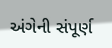અંગેની સંપૂર્ણ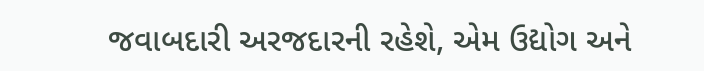જવાબદારી અરજદારની રહેશે, એમ ઉદ્યોગ અને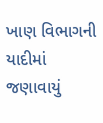ખાણ વિભાગની યાદીમાં જણાવાયું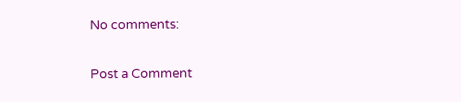No comments:

Post a Comment